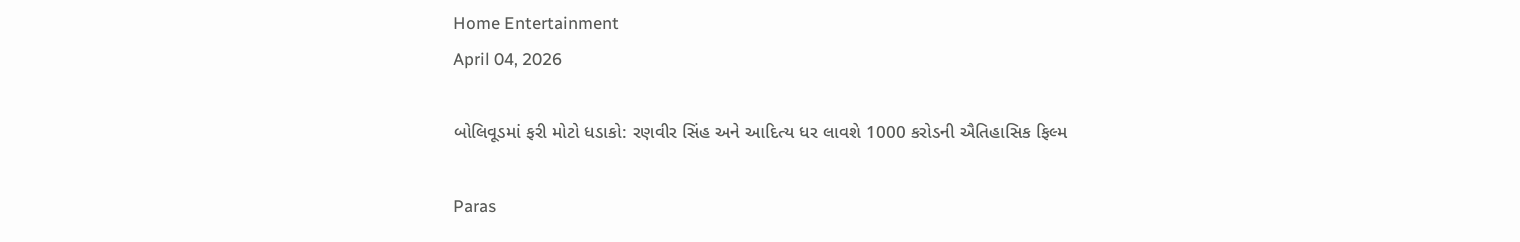Home Entertainment
April 04, 2026

બોલિવૂડમાં ફરી મોટો ધડાકો: રણવીર સિંહ અને આદિત્ય ધર લાવશે 1000 કરોડની ઐતિહાસિક ફિલ્મ

Paras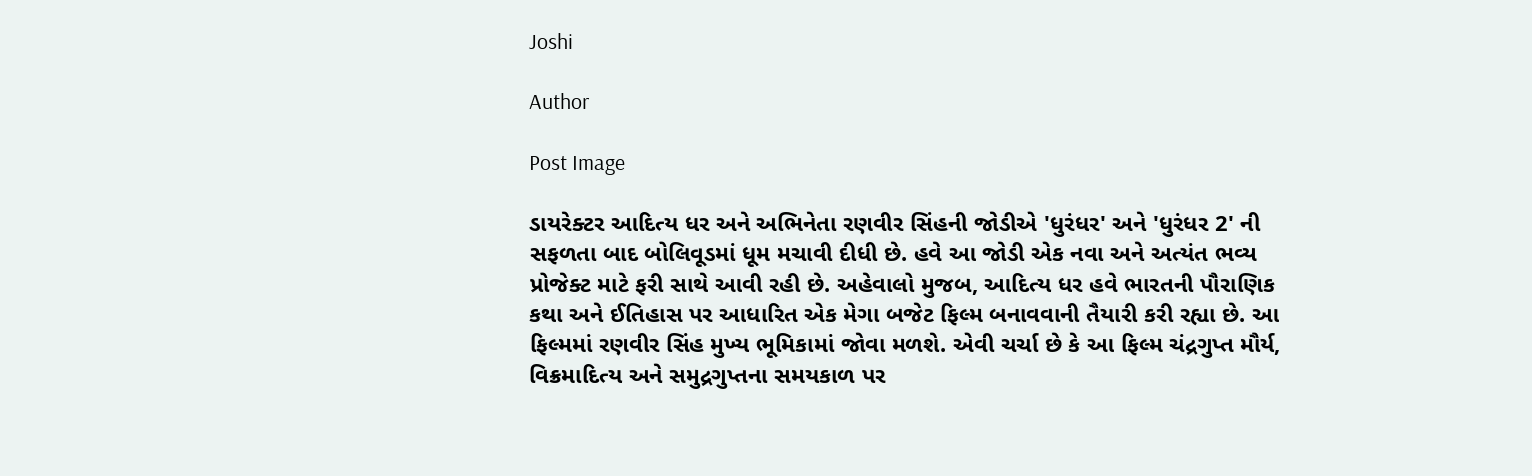Joshi

Author

Post Image

ડાયરેક્ટર આદિત્ય ધર અને અભિનેતા રણવીર સિંહની જોડીએ 'ધુરંધર' અને 'ધુરંધર 2' ની સફળતા બાદ બોલિવૂડમાં ધૂમ મચાવી દીધી છે. હવે આ જોડી એક નવા અને અત્યંત ભવ્ય પ્રોજેક્ટ માટે ફરી સાથે આવી રહી છે. અહેવાલો મુજબ, આદિત્ય ધર હવે ભારતની પૌરાણિક કથા અને ઈતિહાસ પર આધારિત એક મેગા બજેટ ફિલ્મ બનાવવાની તૈયારી કરી રહ્યા છે. આ ફિલ્મમાં રણવીર સિંહ મુખ્ય ભૂમિકામાં જોવા મળશે. એવી ચર્ચા છે કે આ ફિલ્મ ચંદ્રગુપ્ત મૌર્ય, વિક્રમાદિત્ય અને સમુદ્રગુપ્તના સમયકાળ પર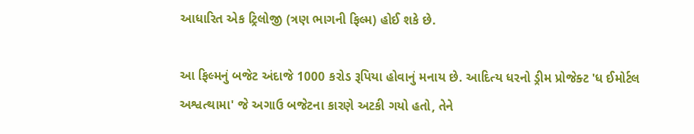આધારિત એક ટ્રિલોજી (ત્રણ ભાગની ફિલ્મ) હોઈ શકે છે.

આ ફિલ્મનું બજેટ અંદાજે 1000 કરોડ રૂપિયા હોવાનું મનાય છે. આદિત્ય ધરનો ડ્રીમ પ્રોજેક્ટ 'ધ ઈમોર્ટલ અશ્વત્થામા' જે અગાઉ બજેટના કારણે અટકી ગયો હતો, તેને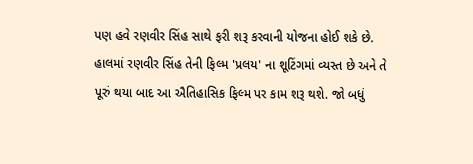પણ હવે રણવીર સિંહ સાથે ફરી શરૂ કરવાની યોજના હોઈ શકે છે. હાલમાં રણવીર સિંહ તેની ફિલ્મ 'પ્રલય' ના શૂટિંગમાં વ્યસ્ત છે અને તે પૂરું થયા બાદ આ ઐતિહાસિક ફિલ્મ પર કામ શરૂ થશે. જો બધું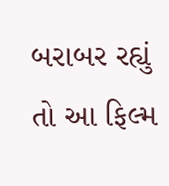બરાબર રહ્યું તો આ ફિલ્મ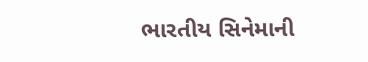ભારતીય સિનેમાની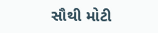સૌથી મોટી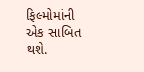ફિલ્મોમાંની એક સાબિત થશે.